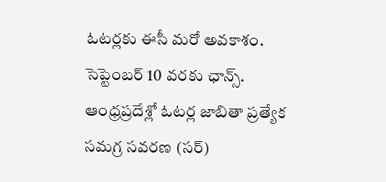ఓటర్లకు ఈసీ మరో అవకాశం.
సెప్టెంబర్ 10 వరకు ఛాన్స్.
ఆంధ్రప్రదేశ్లో ఓటర్ల జాబితా ప్రత్యేక సమగ్ర సవరణ (సర్)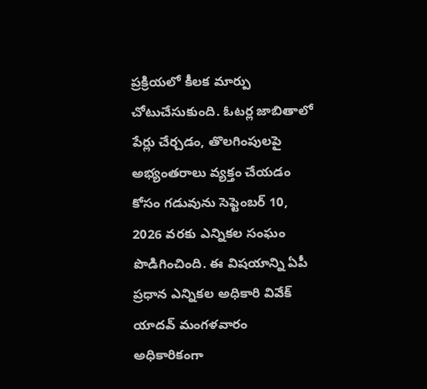ప్రక్రియలో కీలక మార్పు చోటుచేసుకుంది. ఓటర్ల జాబితాలో పేర్లు చేర్చడం, తొలగింపులపై అభ్యంతరాలు వ్యక్తం చేయడం కోసం గడువును సెప్టెంబర్ 10, 2026 వరకు ఎన్నికల సంఘం పొడిగించింది. ఈ విషయాన్ని ఏపీ ప్రధాన ఎన్నికల అధికారి వివేక్ యాదవ్ మంగళవారం అధికారికంగా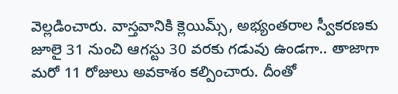వెల్లడించారు. వాస్తవానికి క్లెయిమ్స్, అభ్యంతరాల స్వీకరణకు జూలై 31 నుంచి ఆగస్టు 30 వరకు గడువు ఉండగా.. తాజాగా మరో 11 రోజులు అవకాశం కల్పించారు. దీంతో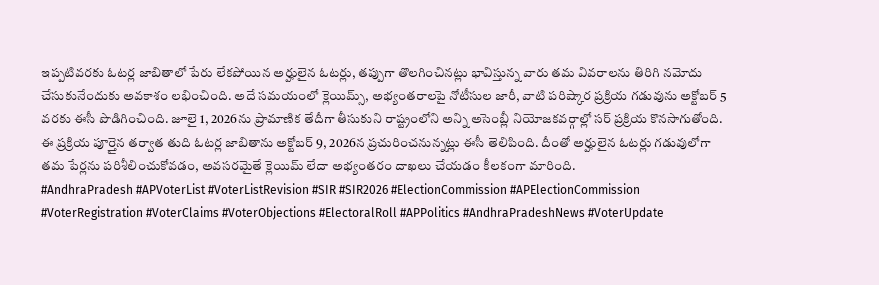ఇప్పటివరకు ఓటర్ల జాబితాలో పేరు లేకపోయిన అర్హులైన ఓటర్లు, తప్పుగా తొలగించినట్లు భావిస్తున్న వారు తమ వివరాలను తిరిగి నమోదు చేసుకునేందుకు అవకాశం లభించింది. అదే సమయంలో క్లెయిమ్స్, అభ్యంతరాలపై నోటీసుల జారీ, వాటి పరిష్కార ప్రక్రియ గడువును అక్టోబర్ 5 వరకు ఈసీ పొడిగించింది. జూలై 1, 2026ను ప్రామాణిక తేదీగా తీసుకుని రాష్ట్రంలోని అన్ని అసెంబ్లీ నియోజకవర్గాల్లో సర్ ప్రక్రియ కొనసాగుతోంది. ఈ ప్రక్రియ పూర్తైన తర్వాత తుది ఓటర్ల జాబితాను అక్టోబర్ 9, 2026న ప్రచురించనున్నట్లు ఈసీ తెలిపింది. దీంతో అర్హులైన ఓటర్లు గడువులోగా తమ పేర్లను పరిశీలించుకోవడం, అవసరమైతే క్లెయిమ్ లేదా అభ్యంతరం దాఖలు చేయడం కీలకంగా మారింది.
#AndhraPradesh #APVoterList #VoterListRevision #SIR #SIR2026 #ElectionCommission #APElectionCommission #VoterRegistration #VoterClaims #VoterObjections #ElectoralRoll #APPolitics #AndhraPradeshNews #VoterUpdate